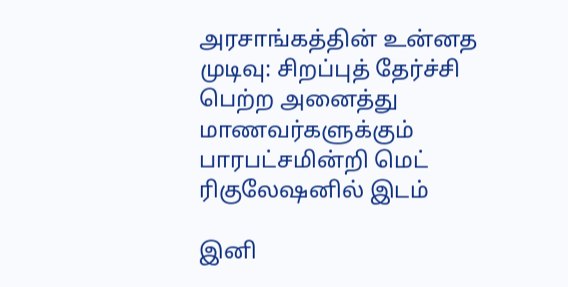அரசாங்கத்தின் உன்னத முடிவு: சிறப்புத் தேர்ச்சி பெற்ற அனைத்து மாணவர்களுக்கும் பாரபட்சமின்றி மெட் ரிகுலேஷனில் இடம்

இனி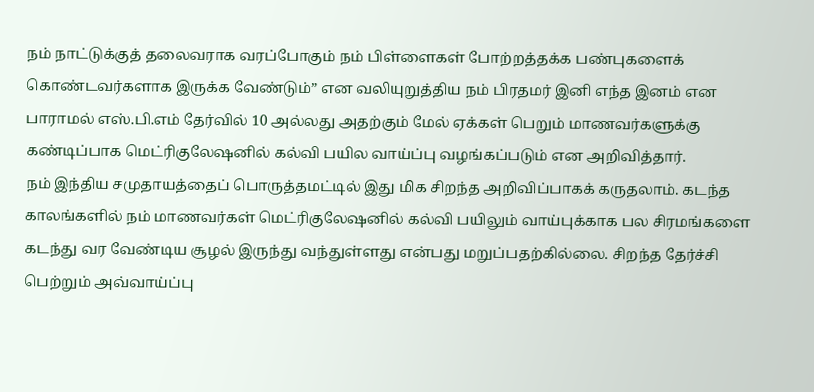நம் நாட்டுக்குத் தலைவராக வரப்போகும் நம் பிள்ளைகள் போற்றத்தக்க பண்புகளைக் கொண்டவர்களாக இருக்க வேண்டும்” என வலியுறுத்திய நம் பிரதமர் இனி எந்த இனம் என பாராமல் எஸ்.பி.எம் தேர்வில் 10 அல்லது அதற்கும் மேல் ஏக்கள் பெறும் மாணவர்களுக்கு கண்டிப்பாக மெட்ரிகுலேஷனில் கல்வி பயில வாய்ப்பு வழங்கப்படும் என அறிவித்தார்.
நம் இந்திய சமுதாயத்தைப் பொருத்தமட்டில் இது மிக சிறந்த அறிவிப்பாகக் கருதலாம். கடந்த காலங்களில் நம் மாணவர்கள் மெட்ரிகுலேஷனில் கல்வி பயிலும் வாய்புக்காக பல சிரமங்களை கடந்து வர வேண்டிய சூழல் இருந்து வந்துள்ளது என்பது மறுப்பதற்கில்லை. சிறந்த தேர்ச்சி பெற்றும் அவ்வாய்ப்பு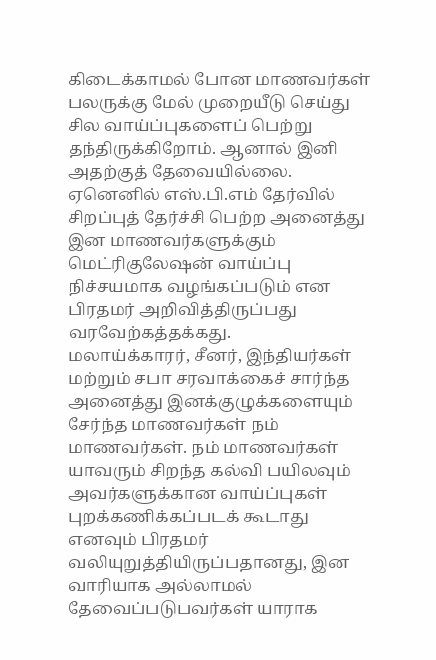கிடைக்காமல் போன மாணவர்கள் பலருக்கு மேல் முறையீடு செய்து சில வாய்ப்புகளைப் பெற்று தந்திருக்கிறோம். ஆனால் இனி அதற்குத் தேவையில்லை. ஏனெனில் எஸ்.பி.எம் தேர்வில் சிறப்புத் தேர்ச்சி பெற்ற அனைத்து இன மாணவர்களுக்கும் மெட்ரிகுலேஷன் வாய்ப்பு நிச்சயமாக வழங்கப்படும் என பிரதமர் அறிவித்திருப்பது வரவேற்கத்தக்கது.
மலாய்க்காரர், சீனர், இந்தியர்கள் மற்றும் சபா சரவாக்கைச் சார்ந்த அனைத்து இனக்குழுக்களையும் சேர்ந்த மாணவர்கள் நம் மாணவர்கள். நம் மாணவர்கள் யாவரும் சிறந்த கல்வி பயிலவும் அவர்களுக்கான வாய்ப்புகள் புறக்கணிக்கப்படக் கூடாது எனவும் பிரதமர் வலியுறுத்தியிருப்பதானது, இன வாரியாக அல்லாமல் தேவைப்படுபவர்கள் யாராக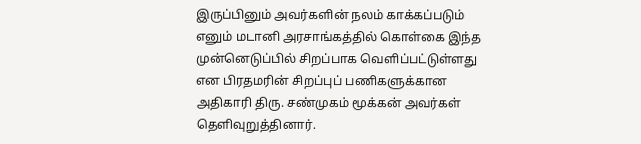இருப்பினும் அவர்களின் நலம் காக்கப்படும் எனும் மடானி அரசாங்கத்தில் கொள்கை இந்த முன்னெடுப்பில் சிறப்பாக வெளிப்பட்டுள்ளது என பிரதமரின் சிறப்புப் பணிகளுக்கான அதிகாரி திரு. சண்முகம் மூக்கன் அவர்கள் தெளிவுறுத்தினார்.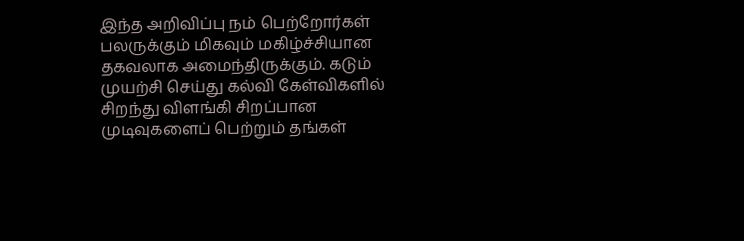இந்த அறிவிப்பு நம் பெற்றோர்கள் பலருக்கும் மிகவும் மகிழ்ச்சியான தகவலாக அமைந்திருக்கும். கடும் முயற்சி செய்து கல்வி கேள்விகளில் சிறந்து விளங்கி சிறப்பான முடிவுகளைப் பெற்றும் தங்கள்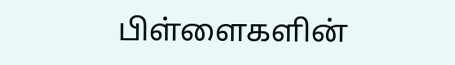பிள்ளைகளின்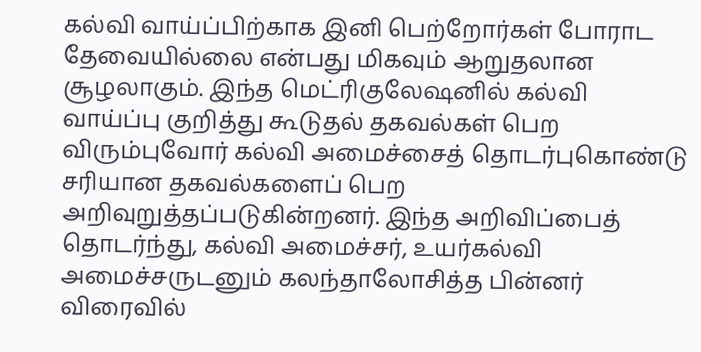கல்வி வாய்ப்பிற்காக இனி பெற்றோர்கள் போராட தேவையில்லை என்பது மிகவும் ஆறுதலான சூழலாகும். இந்த மெட்ரிகுலேஷனில் கல்வி வாய்ப்பு குறித்து கூடுதல் தகவல்கள் பெற விரும்புவோர் கல்வி அமைச்சைத் தொடர்புகொண்டு சரியான தகவல்களைப் பெற அறிவுறுத்தப்படுகின்றனர். இந்த அறிவிப்பைத் தொடர்ந்து, கல்வி அமைச்சர், உயர்கல்வி அமைச்சருடனும் கலந்தாலோசித்த பின்னர் விரைவில்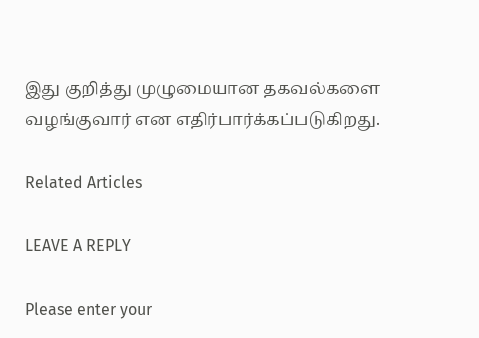இது குறித்து முழுமையான தகவல்களை வழங்குவார் என எதிர்பார்க்கப்படுகிறது.

Related Articles

LEAVE A REPLY

Please enter your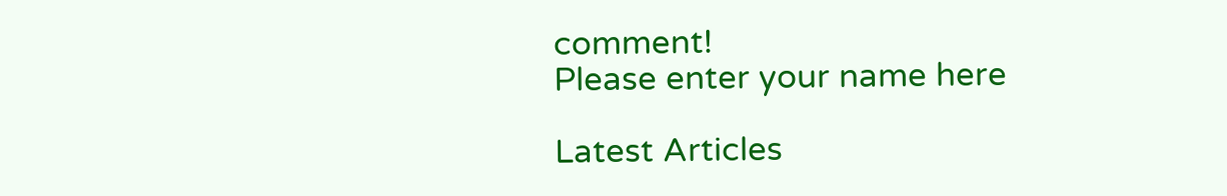comment!
Please enter your name here

Latest Articles